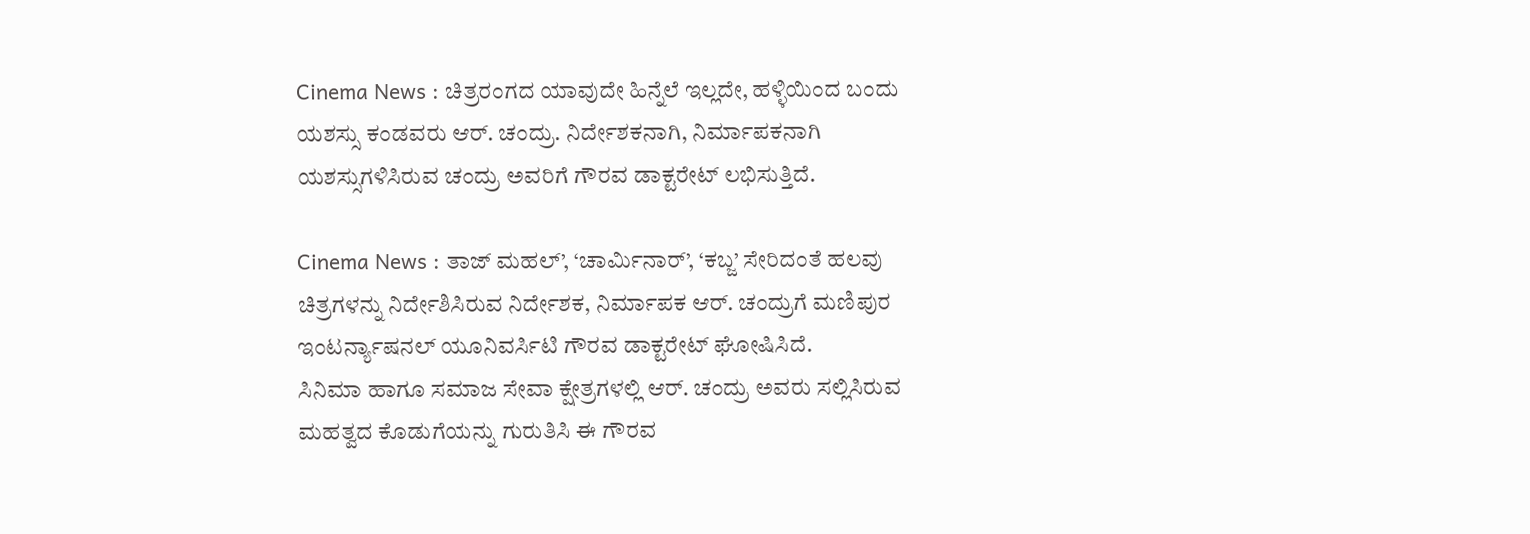Cinema News : ಚಿತ್ರರಂಗದ ಯಾವುದೇ ಹಿನ್ನೆಲೆ ಇಲ್ಲದೇ, ಹಳ್ಳಿಯಿಂದ ಬಂದು ಯಶಸ್ಸು ಕಂಡವರು ಆರ್. ಚಂದ್ರು. ನಿರ್ದೇಶಕನಾಗಿ, ನಿರ್ಮಾಪಕನಾಗಿ ಯಶಸ್ಸುಗಳಿಸಿರುವ ಚಂದ್ರು ಅವರಿಗೆ ಗೌರವ ಡಾಕ್ಟರೇಟ್ ಲಭಿಸುತ್ತಿದೆ.

Cinema News : ತಾಜ್ ಮಹಲ್’, ‘ಚಾರ್ಮಿನಾರ್’, ‘ಕಬ್ಜ’ ಸೇರಿದಂತೆ ಹಲವು ಚಿತ್ರಗಳನ್ನು ನಿರ್ದೇಶಿಸಿರುವ ನಿರ್ದೇಶಕ, ನಿರ್ಮಾಪಕ ಆರ್. ಚಂದ್ರುಗೆ ಮಣಿಪುರ ಇಂಟರ್ನ್ಯಾಷನಲ್ ಯೂನಿವರ್ಸಿಟಿ ಗೌರವ ಡಾಕ್ಟರೇಟ್ ಘೋಷಿಸಿದೆ.
ಸಿನಿಮಾ ಹಾಗೂ ಸಮಾಜ ಸೇವಾ ಕ್ಷೇತ್ರಗಳಲ್ಲಿ ಆರ್. ಚಂದ್ರು ಅವರು ಸಲ್ಲಿಸಿರುವ ಮಹತ್ವದ ಕೊಡುಗೆಯನ್ನು ಗುರುತಿಸಿ ಈ ಗೌರವ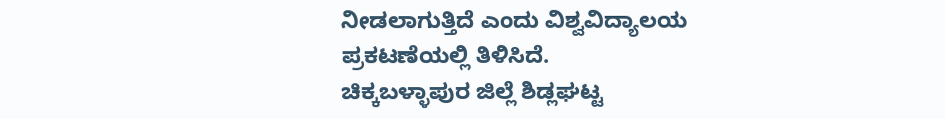ನೀಡಲಾಗುತ್ತಿದೆ ಎಂದು ವಿಶ್ವವಿದ್ಯಾಲಯ ಪ್ರಕಟಣೆಯಲ್ಲಿ ತಿಳಿಸಿದೆ.
ಚಿಕ್ಕಬಳ್ಳಾಪುರ ಜಿಲ್ಲೆ ಶಿಡ್ಲಘಟ್ಟ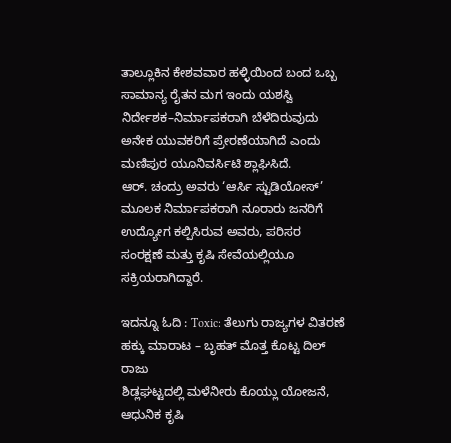ತಾಲ್ಲೂಕಿನ ಕೇಶವವಾರ ಹಳ್ಳಿಯಿಂದ ಬಂದ ಒಬ್ಬ ಸಾಮಾನ್ಯ ರೈತನ ಮಗ ಇಂದು ಯಶಸ್ವಿ ನಿರ್ದೇಶಕ–ನಿರ್ಮಾಪಕರಾಗಿ ಬೆಳೆದಿರುವುದು ಅನೇಕ ಯುವಕರಿಗೆ ಪ್ರೇರಣೆಯಾಗಿದೆ ಎಂದು ಮಣಿಪುರ ಯೂನಿವರ್ಸಿಟಿ ಶ್ಲಾಘಿಸಿದೆ.
ಆರ್. ಚಂದ್ರು ಅವರು ‘ಆರ್ಸಿ ಸ್ಟುಡಿಯೋಸ್’ ಮೂಲಕ ನಿರ್ಮಾಪಕರಾಗಿ ನೂರಾರು ಜನರಿಗೆ ಉದ್ಯೋಗ ಕಲ್ಪಿಸಿರುವ ಅವರು, ಪರಿಸರ ಸಂರಕ್ಷಣೆ ಮತ್ತು ಕೃಷಿ ಸೇವೆಯಲ್ಲಿಯೂ ಸಕ್ರಿಯರಾಗಿದ್ದಾರೆ.

ಇದನ್ನೂ ಓದಿ : Toxic: ತೆಲುಗು ರಾಜ್ಯಗಳ ವಿತರಣೆ ಹಕ್ಕು ಮಾರಾಟ – ಬೃಹತ್ ಮೊತ್ತ ಕೊಟ್ಟ ದಿಲ್ ರಾಜು
ಶಿಡ್ಲಘಟ್ಟದಲ್ಲಿ ಮಳೆನೀರು ಕೊಯ್ಲು ಯೋಜನೆ, ಆಧುನಿಕ ಕೃಷಿ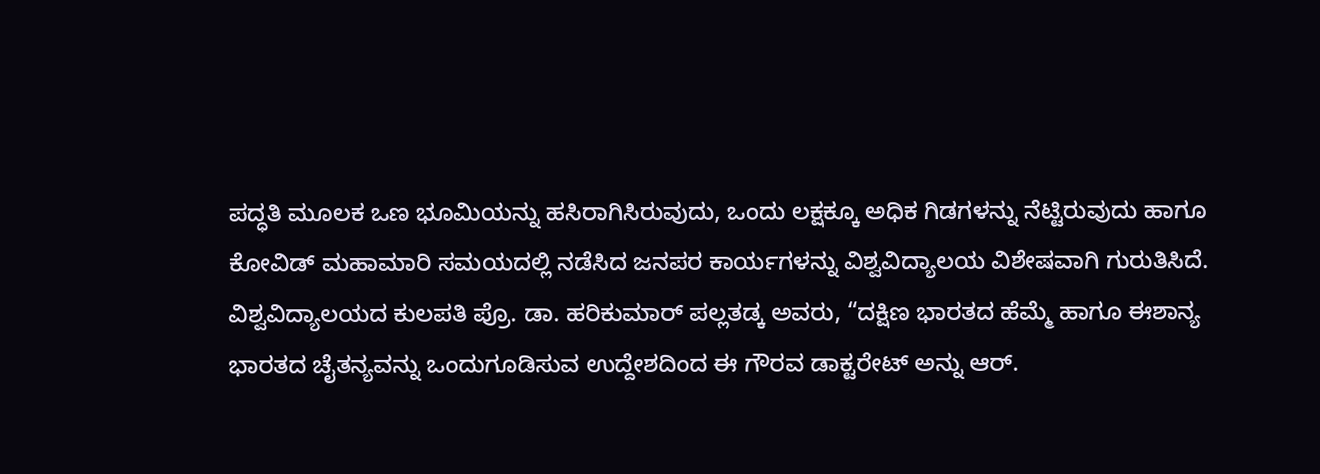ಪದ್ಧತಿ ಮೂಲಕ ಒಣ ಭೂಮಿಯನ್ನು ಹಸಿರಾಗಿಸಿರುವುದು, ಒಂದು ಲಕ್ಷಕ್ಕೂ ಅಧಿಕ ಗಿಡಗಳನ್ನು ನೆಟ್ಟಿರುವುದು ಹಾಗೂ ಕೋವಿಡ್ ಮಹಾಮಾರಿ ಸಮಯದಲ್ಲಿ ನಡೆಸಿದ ಜನಪರ ಕಾರ್ಯಗಳನ್ನು ವಿಶ್ವವಿದ್ಯಾಲಯ ವಿಶೇಷವಾಗಿ ಗುರುತಿಸಿದೆ.
ವಿಶ್ವವಿದ್ಯಾಲಯದ ಕುಲಪತಿ ಪ್ರೊ. ಡಾ. ಹರಿಕುಮಾರ್ ಪಲ್ಲತಡ್ಕ ಅವರು, “ದಕ್ಷಿಣ ಭಾರತದ ಹೆಮ್ಮೆ ಹಾಗೂ ಈಶಾನ್ಯ ಭಾರತದ ಚೈತನ್ಯವನ್ನು ಒಂದುಗೂಡಿಸುವ ಉದ್ದೇಶದಿಂದ ಈ ಗೌರವ ಡಾಕ್ಟರೇಟ್ ಅನ್ನು ಆರ್.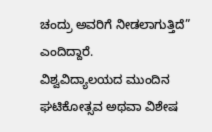ಚಂದ್ರು ಅವರಿಗೆ ನೀಡಲಾಗುತ್ತಿದೆ” ಎಂದಿದ್ದಾರೆ.
ವಿಶ್ವವಿದ್ಯಾಲಯದ ಮುಂದಿನ ಘಟಿಕೋತ್ಸವ ಅಥವಾ ವಿಶೇಷ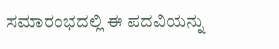ಸಮಾರಂಭದಲ್ಲಿ ಈ ಪದವಿಯನ್ನು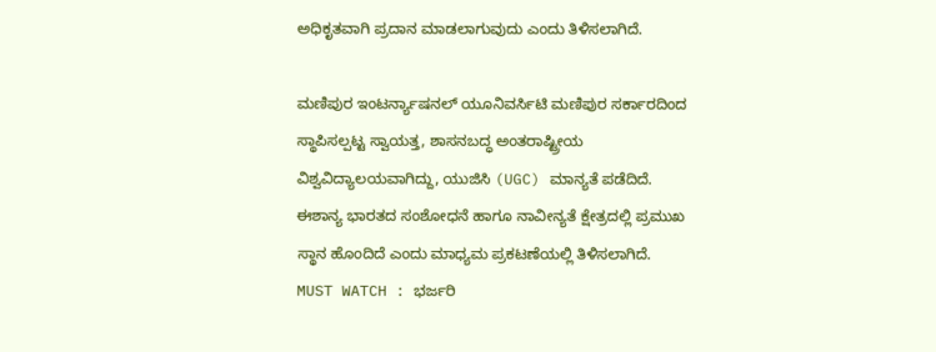ಅಧಿಕೃತವಾಗಿ ಪ್ರದಾನ ಮಾಡಲಾಗುವುದು ಎಂದು ತಿಳಿಸಲಾಗಿದೆ.

ಮಣಿಪುರ ಇಂಟರ್ನ್ಯಾಷನಲ್ ಯೂನಿವರ್ಸಿಟಿ ಮಣಿಪುರ ಸರ್ಕಾರದಿಂದ ಸ್ಥಾಪಿಸಲ್ಪಟ್ಟ ಸ್ವಾಯತ್ತ, ಶಾಸನಬದ್ಧ ಅಂತರಾಷ್ಟ್ರೀಯ ವಿಶ್ವವಿದ್ಯಾಲಯವಾಗಿದ್ದು, ಯುಜಿಸಿ (UGC) ಮಾನ್ಯತೆ ಪಡೆದಿದೆ.
ಈಶಾನ್ಯ ಭಾರತದ ಸಂಶೋಧನೆ ಹಾಗೂ ನಾವೀನ್ಯತೆ ಕ್ಷೇತ್ರದಲ್ಲಿ ಪ್ರಮುಖ ಸ್ಥಾನ ಹೊಂದಿದೆ ಎಂದು ಮಾಧ್ಯಮ ಪ್ರಕಟಣೆಯಲ್ಲಿ ತಿಳಿಸಲಾಗಿದೆ.
MUST WATCH : ಭರ್ಜರಿ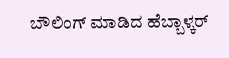ಬೌಲಿಂಗ್ ಮಾಡಿದ ಹೆಬ್ಬಾಳ್ಕರ್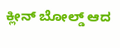ಕ್ಲೀನ್ ಬೋಲ್ಡ್ ಆದ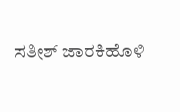ಸತೀಶ್ ಜಾರಕಿಹೊಳಿ